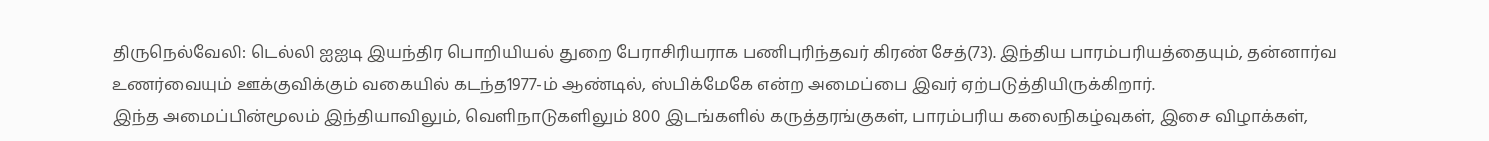திருநெல்வேலி: டெல்லி ஐஐடி இயந்திர பொறியியல் துறை பேராசிரியராக பணிபுரிந்தவர் கிரண் சேத்(73). இந்திய பாரம்பரியத்தையும், தன்னார்வ உணர்வையும் ஊக்குவிக்கும் வகையில் கடந்த1977-ம் ஆண்டில், ஸ்பிக்மேகே என்ற அமைப்பை இவர் ஏற்படுத்தியிருக்கிறார்.
இந்த அமைப்பின்மூலம் இந்தியாவிலும், வெளிநாடுகளிலும் 800 இடங்களில் கருத்தரங்குகள், பாரம்பரிய கலைநிகழ்வுகள், இசை விழாக்கள்,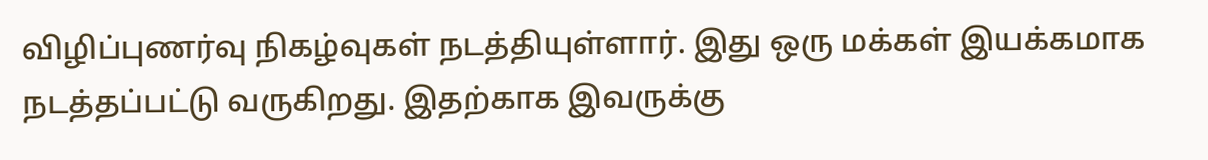விழிப்புணர்வு நிகழ்வுகள் நடத்தியுள்ளார். இது ஒரு மக்கள் இயக்கமாக நடத்தப்பட்டு வருகிறது. இதற்காக இவருக்கு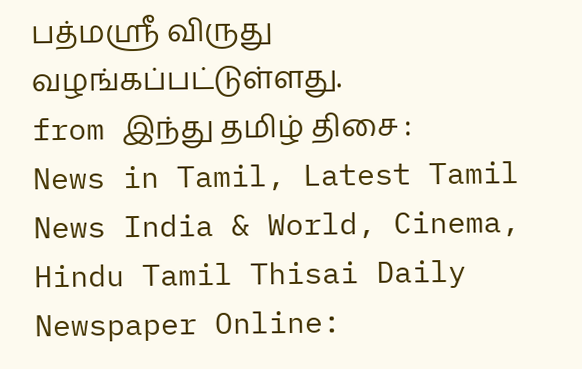பத்மஸ்ரீ விருது வழங்கப்பட்டுள்ளது.
from இந்து தமிழ் திசை : News in Tamil, Latest Tamil News India & World, Cinema, Hindu Tamil Thisai Daily Newspaper Online: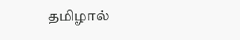தமிழால்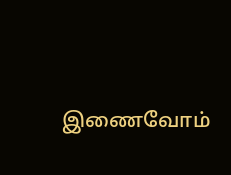இணைவோம்